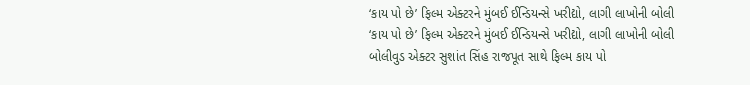‘કાય પો છે’ ફિલ્મ એક્ટરને મુંબઈ ઈન્ડિયન્સે ખરીદ્યો, લાગી લાખોની બોલી
‘કાય પો છે’ ફિલ્મ એક્ટરને મુંબઈ ઈન્ડિયન્સે ખરીદ્યો, લાગી લાખોની બોલી
બોલીવુડ એક્ટર સુશાંત સિંહ રાજપૂત સાથે ફિલ્મ કાય પો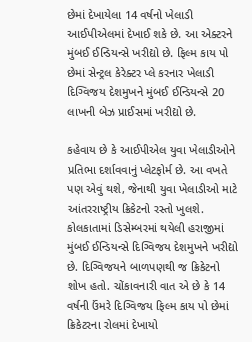છેમાં દેખાયેલા 14 વર્ષનો ખેલાડી આઈપીએલમાં દેખાઈ શકે છે. આ એક્ટરને મુંબઈ ઈન્ડિયન્સે ખરીદ્યો છે. ફિલ્મ કાય પો છેમાં સેન્ટ્રલ કેરેક્ટર પ્લે કરનાર ખેલાડી દિગ્વિજય દેશમુખને મુંબઈ ઈન્ડિયન્સે 20 લાખની બેઝ પ્રાઈસમાં ખરીદ્યો છે.

કહેવાય છે કે આઈપીએલ યુવા ખેલાડીઓને પ્રતિભા દર્શાવવાનું પ્લેટફોર્મ છે. આ વખતે પણ એવું થશે, જેનાથી યુવા ખેલાડીઓ માટે આંતરરાષ્ટ્રીય ક્રિકેટનો રસ્તો ખુલશે. કોલકાતામાં ડિસેમ્બરમાં થયેલી હરાજીમાં મુંબઈ ઈન્ડિયન્સે દિગ્વિજય દેશમુખને ખરીદ્યો છે. દિગ્વિજયને બાળપણથી જ ક્રિકેટનો શોખ હતો. ચોંકાવનારી વાત એ છે કે 14 વર્ષની ઉંમરે દિગ્વિજય ફિલ્મ કાય પો છેમાં ક્રિકેટરના રોલમાં દેખાયો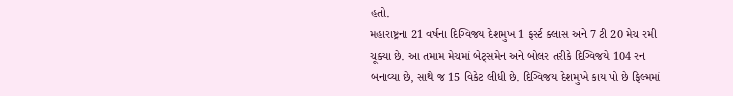હતો.
મહારાષ્ટ્રના 21 વર્ષના દિગ્વિજય દેશમુખ 1 ફર્સ્ટ ક્લાસ અને 7 ટી 20 મેચ રમી ચૂક્યા છે. આ તમામ મેચમાં બેટ્સમેન અને બોલર તરીકે દિગ્વિજયે 104 રન બનાવ્યા છે, સાથે જ 15 વિકેટ લીધી છે. દિગ્વિજય દેશમુખે કાય પો છે ફિલ્મમાં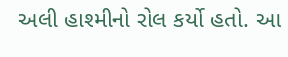અલી હાશ્મીનો રોલ કર્યો હતો. આ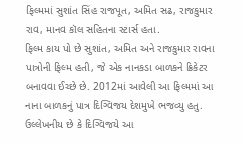ફિલ્મમાં સુશાંત સિંહ રાજપૂત, અમિત સઢ, રાજકુમાર રાવ, માનવ કૉલ સહિતના સ્ટાર્સ હતા.
ફિલ્મ કાય પો છે સુશાંત, અમિત અને રાજકુમાર રાવના પાત્રોની ફિલ્મ હતી, જે એક નાનકડા બાળકને ક્રિકેટર બનાવવા ઈચ્છે છે. 2012માં આવેલી આ ફિલ્મમાં આ નાના બાળકનું પાત્ર દિગ્વિજય દેશમુખે ભજવ્યુ હતુ. ઉલ્લેખનીય છે કે દિગ્વિજયે આ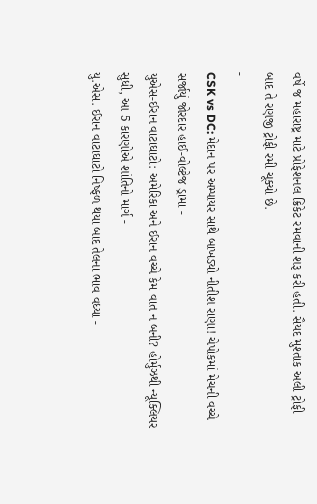વર્ષે જ મહારાષ્ટ્ર માટે પ્રોફેશનલ ક્રિકેટ રમવાની શરૂ કરી હતી. સૈયદ મુશ્તાક અલી ટ્રોફી બાદ તે રણજી ટ્રોફી રમી ચૂક્યો છે.
-
CSK vs DC: મેદાન પર અમ્પાયર સાથે બાખડ્યો નીતીશ રાણા! ચેપોકમાં મેચની વચ્ચે સર્જાયું જોરદાર હાઈ-વોલ્ટેજ ડ્રામા -
યુએસ-ઈરાન વાટાઘાટો: અમેરિકા અને ઈરાન વચ્ચે કેમ વાત ન બની? હોર્મુઝથી ન્યૂક્લિયર સુધી, આ 5 કારણોએ શાંતિનો માર્ગ -
યુ.એસ. ઈરાન વાટાઘાટો નિષ્ફળ થયા બાદ તેલના ભાવ વધ્યા -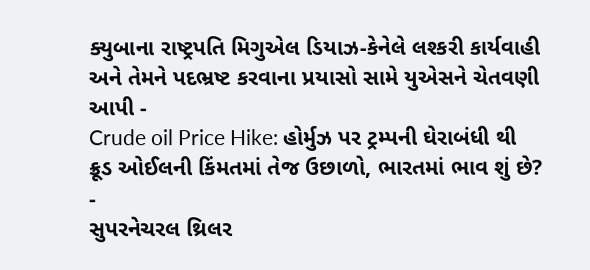ક્યુબાના રાષ્ટ્રપતિ મિગુએલ ડિયાઝ-કેનેલે લશ્કરી કાર્યવાહી અને તેમને પદભ્રષ્ટ કરવાના પ્રયાસો સામે યુએસને ચેતવણી આપી -
Crude oil Price Hike: હોર્મુઝ પર ટ્રમ્પની ઘેરાબંધી થી ક્રૂડ ઓઈલની કિંમતમાં તેજ ઉછાળો, ભારતમાં ભાવ શું છે? -
સુપરનેચરલ થ્રિલર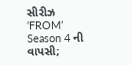સીરીઝ ‘FROM’ Season 4 ની વાપસી;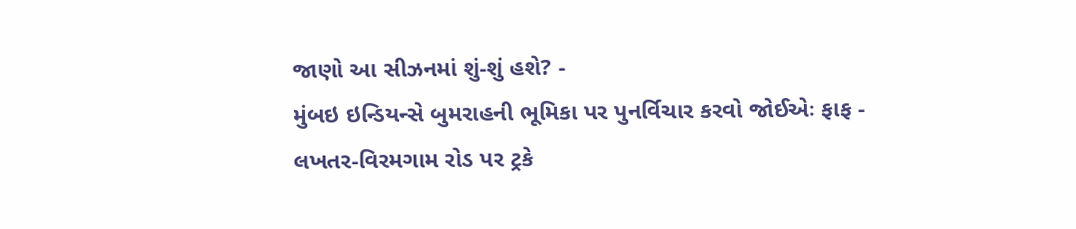જાણો આ સીઝનમાં શું-શું હશે? -
મુંબઇ ઇન્ડિયન્સે બુમરાહની ભૂમિકા પર પુનર્વિચાર કરવો જોઈએઃ ફાફ -
લખતર-વિરમગામ રોડ પર ટ્રકે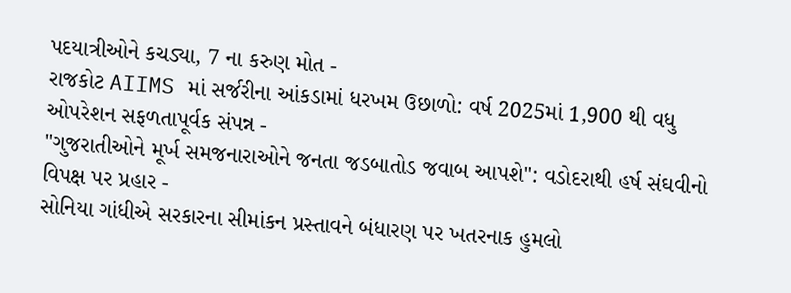પદયાત્રીઓને કચડ્યા, 7 ના કરુણ મોત -
રાજકોટ AIIMS માં સર્જરીના આંકડામાં ધરખમ ઉછાળો: વર્ષ 2025માં 1,900 થી વધુ ઓપરેશન સફળતાપૂર્વક સંપન્ન -
"ગુજરાતીઓને મૂર્ખ સમજનારાઓને જનતા જડબાતોડ જવાબ આપશે": વડોદરાથી હર્ષ સંઘવીનો વિપક્ષ પર પ્રહાર -
સોનિયા ગાંધીએ સરકારના સીમાંકન પ્રસ્તાવને બંધારણ પર ખતરનાક હુમલો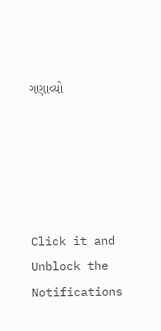ગણાવ્યો





Click it and Unblock the Notifications